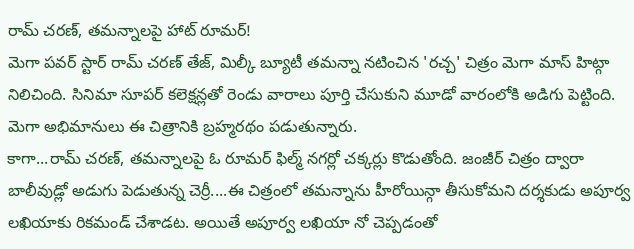రామ్ చరణ్, తమన్నాలపై హాట్ రూమర్!
మెగా పవర్ స్టార్ రామ్ చరణ్ తేజ్, మిల్కీ బ్యూటీ తమన్నా నటించిన 'రచ్చ' చిత్రం మెగా మాస్ హిట్గా నిలిచింది. సినిమా సూపర్ కలెక్షన్లతో రెండు వారాలు పూర్తి చేసుకుని మూడో వారంలోకి అడిగు పెట్టింది. మెగా అభిమానులు ఈ చిత్రానికి బ్రహ్మరథం పడుతున్నారు.
కాగా...రామ్ చరణ్, తమన్నాలపై ఓ రూమర్ ఫిల్మ్ నగర్లో చక్కర్లు కొడుతోంది. జంజీర్ చిత్రం ద్వారా బాలీవుడ్లో అడుగు పెడుతున్న చెర్రీ....ఈ చిత్రంలో తమన్నాను హీరోయిన్గా తీసుకోమని దర్శకుడు అపూర్వ లఖియాకు రికమండ్ చేశాడట. అయితే అపూర్వ లఖియా నో చెప్పడంతో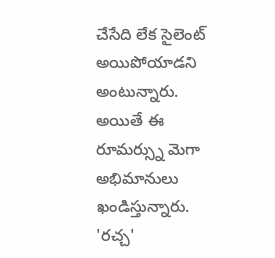చేసేది లేక సైలెంట్ అయిపోయాడని అంటున్నారు.
అయితే ఈ రూమర్స్ను మెగా అభిమానులు ఖండిస్తున్నారు. 'రచ్చ'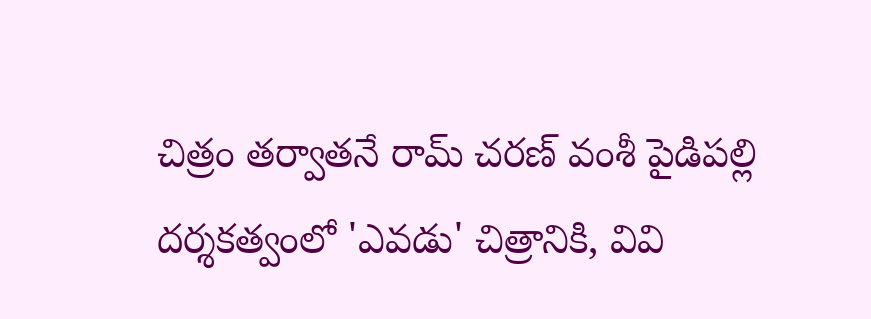చిత్రం తర్వాతనే రామ్ చరణ్ వంశీ పైడిపల్లి దర్శకత్వంలో 'ఎవడు' చిత్రానికి, వివి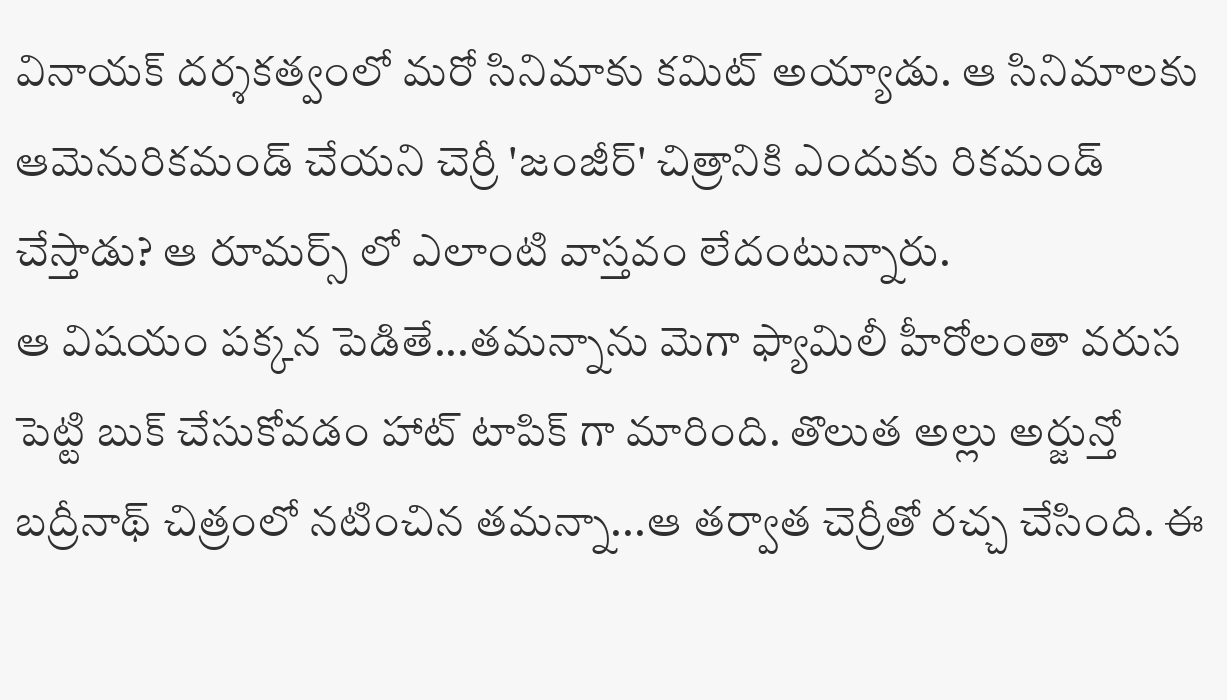వినాయక్ దర్శకత్వంలో మరో సినిమాకు కమిట్ అయ్యాడు. ఆ సినిమాలకు ఆమెనురికమండ్ చేయని చెర్రీ 'జంజీర్' చిత్రానికి ఎందుకు రికమండ్ చేస్తాడు? ఆ రూమర్స్ లో ఎలాంటి వాస్తవం లేదంటున్నారు.
ఆ విషయం పక్కన పెడితే...తమన్నాను మెగా ఫ్యామిలీ హీరోలంతా వరుస పెట్టి బుక్ చేసుకోవడం హాట్ టాపిక్ గా మారింది. తొలుత అల్లు అర్జున్తో బద్రీనాథ్ చిత్రంలో నటించిన తమన్నా...ఆ తర్వాత చెర్రీతో రచ్చ చేసింది. ఈ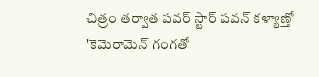చిత్రం తర్వాత పవర్ స్టార్ పవన్ కళ్యాణ్తో 'కెమెరామెన్ గంగతో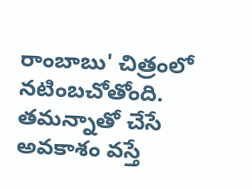రాంబాబు' చిత్రంలో నటింబచోతోంది. తమన్నాతో చేసే అవకాశం వస్తే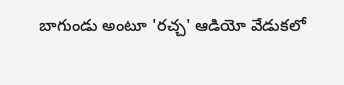బాగుండు అంటూ 'రచ్చ' ఆడియో వేడుకలో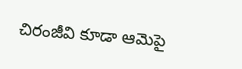చిరంజీవి కూడా ఆమెపై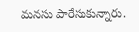మనసు పారేసుకున్నారు.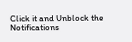Click it and Unblock the Notifications